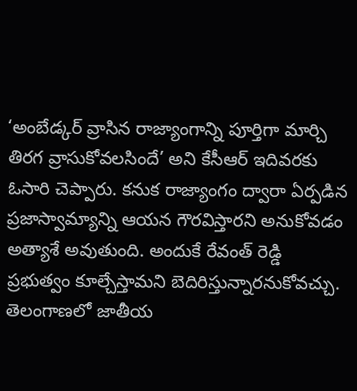‘అంబేడ్కర్ వ్రాసిన రాజ్యాంగాన్ని పూర్తిగా మార్చి తిరగ వ్రాసుకోవలసిందే’ అని కేసీఆర్ ఇదివరకు ఓసారి చెప్పారు. కనుక రాజ్యాంగం ద్వారా ఏర్పడిన ప్రజాస్వామ్యాన్ని ఆయన గౌరవిస్తారని అనుకోవడం అత్యాశే అవుతుంది. అందుకే రేవంత్ రెడ్డి ప్రభుత్వం కూల్చేస్తామని బెదిరిస్తున్నారనుకోవచ్చు.
తెలంగాణలో జాతీయ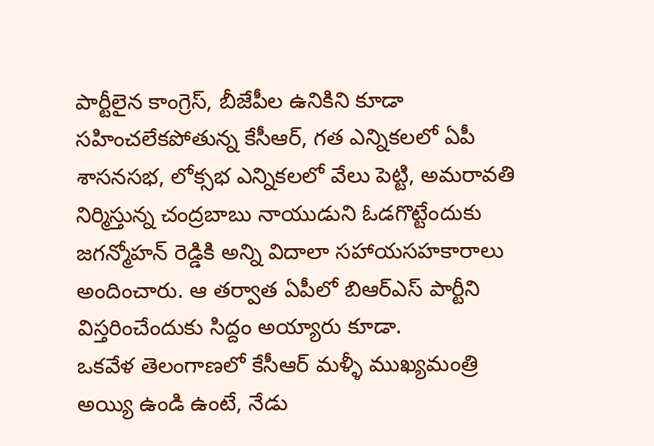పార్టీలైన కాంగ్రెస్, బీజేపీల ఉనికిని కూడా సహించలేకపోతున్న కేసీఆర్, గత ఎన్నికలలో ఏపీ శాసనసభ, లోక్సభ ఎన్నికలలో వేలు పెట్టి, అమరావతి నిర్మిస్తున్న చంద్రబాబు నాయుడుని ఓడగొట్టేందుకు జగన్మోహన్ రెడ్డికి అన్ని విదాలా సహాయసహకారాలు అందించారు. ఆ తర్వాత ఏపీలో బిఆర్ఎస్ పార్టీని విస్తరించేందుకు సిద్దం అయ్యారు కూడా.
ఒకవేళ తెలంగాణలో కేసీఆర్ మళ్ళీ ముఖ్యమంత్రి అయ్యి ఉండి ఉంటే, నేడు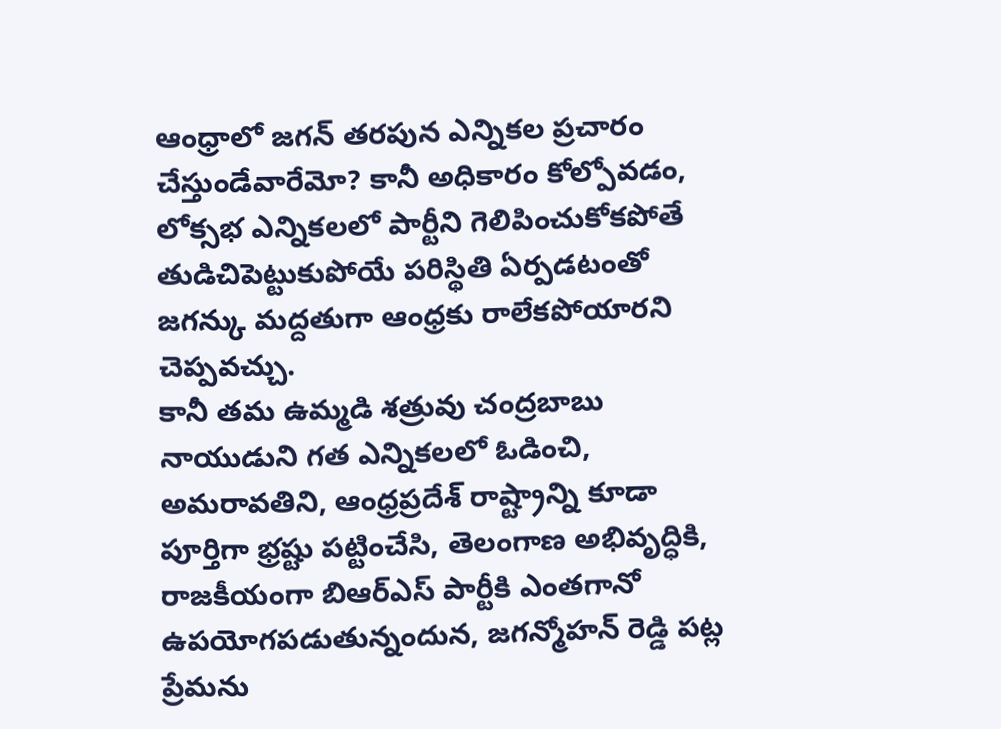ఆంధ్రాలో జగన్ తరపున ఎన్నికల ప్రచారం చేస్తుండేవారేమో? కానీ అధికారం కోల్పోవడం, లోక్సభ ఎన్నికలలో పార్టీని గెలిపించుకోకపోతే తుడిచిపెట్టుకుపోయే పరిస్థితి ఏర్పడటంతో జగన్కు మద్దతుగా ఆంధ్రకు రాలేకపోయారని చెప్పవచ్చు.
కానీ తమ ఉమ్మడి శత్రువు చంద్రబాబు నాయుడుని గత ఎన్నికలలో ఓడించి, అమరావతిని, ఆంధ్రప్రదేశ్ రాష్ట్రాన్ని కూడా పూర్తిగా భ్రష్టు పట్టించేసి, తెలంగాణ అభివృద్ధికి, రాజకీయంగా బిఆర్ఎస్ పార్టీకి ఎంతగానో ఉపయోగపడుతున్నందున, జగన్మోహన్ రెడ్డి పట్ల ప్రేమను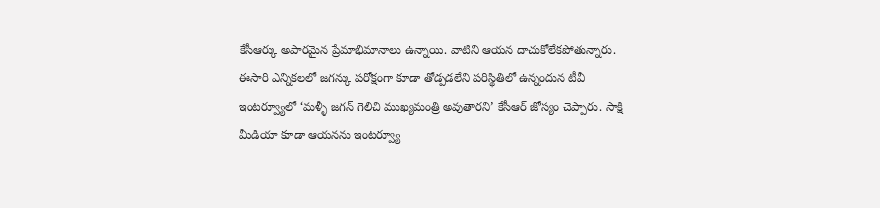కేసీఆర్కు అపారమైన ప్రేమాభిమానాలు ఉన్నాయి. వాటిని ఆయన దాచుకోలేకపోతున్నారు.
ఈసారి ఎన్నికలలో జగన్కు పరోక్షంగా కూడా తోడ్పడలేని పరిస్థితిలో ఉన్నందున టీవీ ఇంటర్వ్యూలో ‘మళ్ళీ జగన్ గెలిచి ముఖ్యమంత్రి అవుతారని’ కేసీఆర్ జోస్యం చెప్పారు. సాక్షి మీడియా కూడా ఆయనను ఇంటర్వ్యూ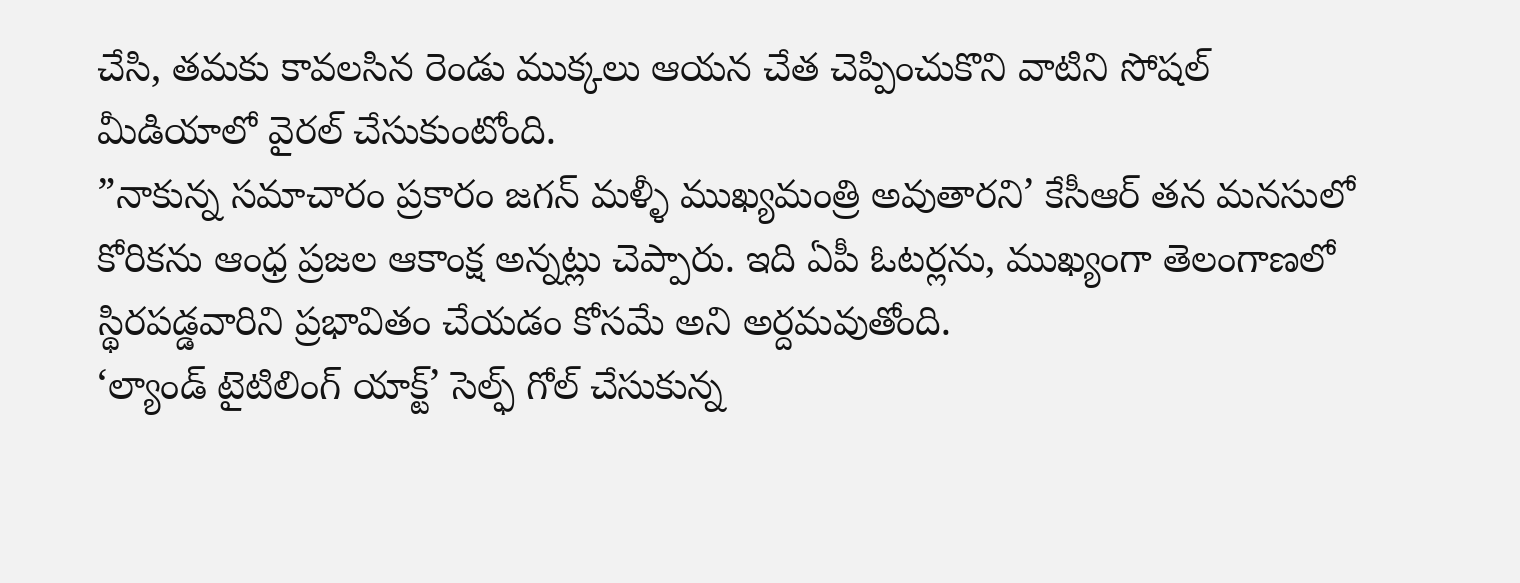చేసి, తమకు కావలసిన రెండు ముక్కలు ఆయన చేత చెప్పించుకొని వాటిని సోషల్ మీడియాలో వైరల్ చేసుకుంటోంది.
”నాకున్న సమాచారం ప్రకారం జగన్ మళ్ళీ ముఖ్యమంత్రి అవుతారని’ కేసీఆర్ తన మనసులో కోరికను ఆంధ్ర ప్రజల ఆకాంక్ష అన్నట్లు చెప్పారు. ఇది ఏపీ ఓటర్లను, ముఖ్యంగా తెలంగాణలో స్థిరపడ్డవారిని ప్రభావితం చేయడం కోసమే అని అర్దమవుతోంది.
‘ల్యాండ్ టైటిలింగ్ యాక్ట్’ సెల్ఫ్ గోల్ చేసుకున్న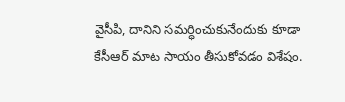వైసీపి, దానిని సమర్ధించుకునేందుకు కూడా కేసీఆర్ మాట సాయం తీసుకోవడం విశేషం.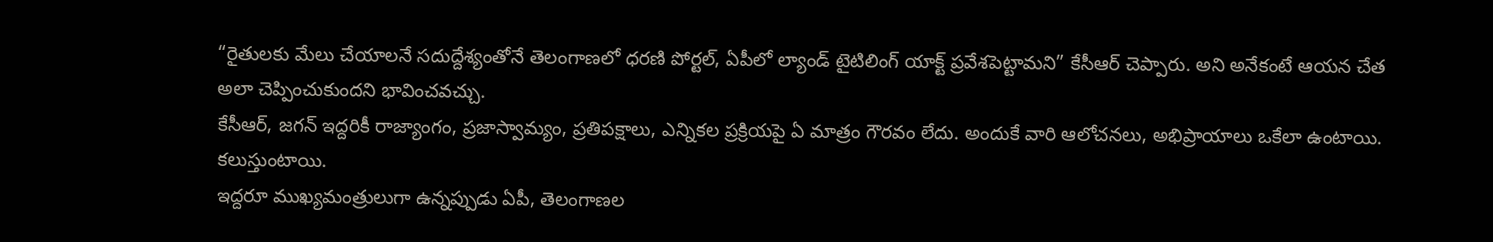“రైతులకు మేలు చేయాలనే సదుద్దేశ్యంతోనే తెలంగాణలో ధరణి పోర్టల్, ఏపీలో ల్యాండ్ టైటిలింగ్ యాక్ట్ ప్రవేశపెట్టామని” కేసీఆర్ చెప్పారు. అని అనేకంటే ఆయన చేత అలా చెప్పించుకుందని భావించవచ్చు.
కేసీఆర్, జగన్ ఇద్దరికీ రాజ్యాంగం, ప్రజాస్వామ్యం, ప్రతిపక్షాలు, ఎన్నికల ప్రక్రియపై ఏ మాత్రం గౌరవం లేదు. అందుకే వారి ఆలోచనలు, అభిప్రాయాలు ఒకేలా ఉంటాయి. కలుస్తుంటాయి.
ఇద్దరూ ముఖ్యమంత్రులుగా ఉన్నప్పుడు ఏపీ, తెలంగాణల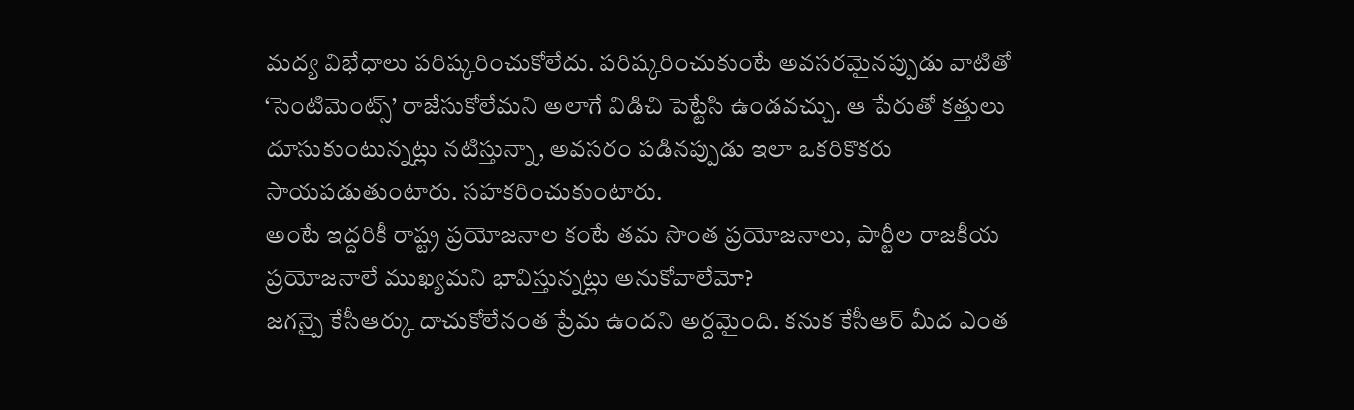మద్య విభేధాలు పరిష్కరించుకోలేదు. పరిష్కరించుకుంటే అవసరమైనప్పుడు వాటితో ‘సెంటిమెంట్స్’ రాజేసుకోలేమని అలాగే విడిచి పెట్టేసి ఉండవచ్చు. ఆ పేరుతో కత్తులు దూసుకుంటున్నట్లు నటిస్తున్నా, అవసరం పడినప్పుడు ఇలా ఒకరికొకరు సాయపడుతుంటారు. సహకరించుకుంటారు.
అంటే ఇద్దరికీ రాష్ట్ర ప్రయోజనాల కంటే తమ సొంత ప్రయోజనాలు, పార్టీల రాజకీయ ప్రయోజనాలే ముఖ్యమని భావిస్తున్నట్లు అనుకోవాలేమో?
జగన్పై కేసీఆర్కు దాచుకోలేనంత ప్రేమ ఉందని అర్దమైంది. కనుక కేసీఆర్ మీద ఎంత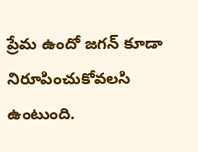ప్రేమ ఉందో జగన్ కూడా నిరూపించుకోవలసి ఉంటుంది.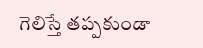గెలిస్తే తప్పకుండా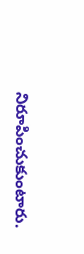నిరూపించుకుంటారు.